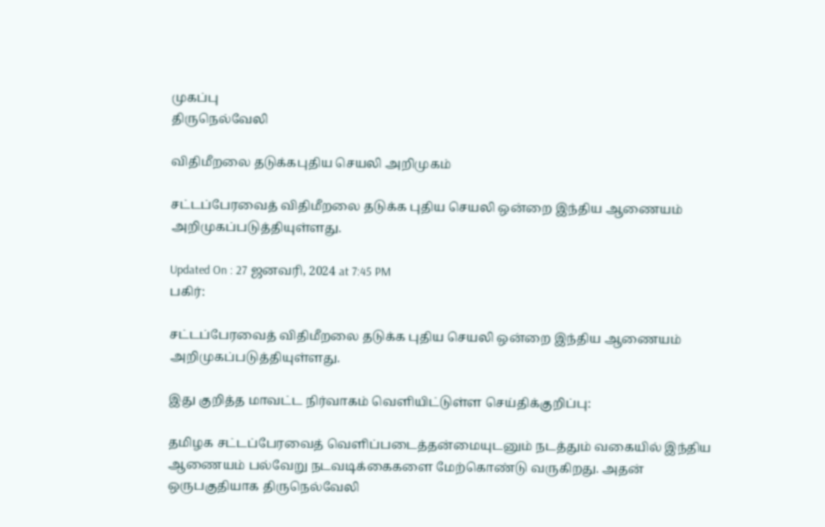முகப்பு
திருநெல்வேலி

விதிமீறலை தடுக்கபுதிய செயலி அறிமுகம்

சட்டப்பேரவைத் விதிமீறலை தடுக்க புதிய செயலி ஒன்றை இந்திய ஆணையம் அறிமுகப்படுத்தியுள்ளது.

Updated On : 27 ஜனவரி, 2024 at 7:45 PM
பகிர்:

சட்டப்பேரவைத் விதிமீறலை தடுக்க புதிய செயலி ஒன்றை இந்திய ஆணையம் அறிமுகப்படுத்தியுள்ளது.

இது குறித்த மாவட்ட நிர்வாகம் வெளியிட்டுள்ள செய்திக்குறிப்பு:

தமிழக சட்டப்பேரவைத் வெளிப்படைத்தன்மையுடனும் நடத்தும் வகையில் இந்திய ஆணையம் பல்வேறு நடவடிக்கைகளை மேற்கொண்டு வருகிறது. அதன் ஒருபகுதியாக திருநெல்வேலி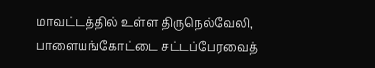மாவட்டத்தில் உள்ள திருநெல்வேலி, பாளையங்கோட்டை சட்டப்பேரவைத்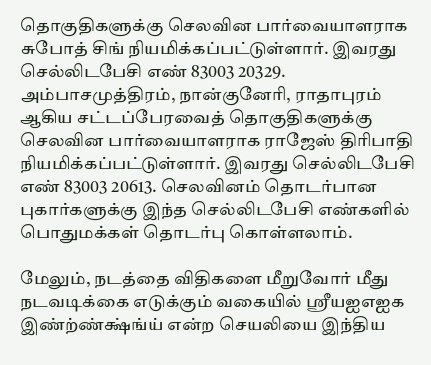தொகுதிகளுக்கு செலவின பார்வையாளராக சுபோத் சிங் நியமிக்கப்பட்டுள்ளார். இவரது செல்லிடபேசி எண் 83003 20329. அம்பாசமுத்திரம், நான்குனேரி, ராதாபுரம் ஆகிய சட்டப்பேரவைத் தொகுதிகளுக்கு செலவின பார்வையாளராக ராஜேஸ் திரிபாதி நியமிக்கப்பட்டுள்ளார். இவரது செல்லிடபேசி எண் 83003 20613. செலவினம் தொடர்பான புகார்களுக்கு இந்த செல்லிடபேசி எண்களில் பொதுமக்கள் தொடர்பு கொள்ளலாம்.

மேலும், நடத்தை விதிகளை மீறுவோர் மீது நடவடிக்கை எடுக்கும் வகையில் ஸ்ரீயஐஎஐக இண்ற்ண்க்ஷ்ங்ய் என்ற செயலியை இந்திய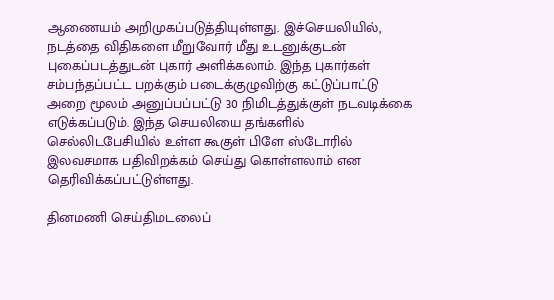ஆணையம் அறிமுகப்படுத்தியுள்ளது. இச்செயலியில், நடத்தை விதிகளை மீறுவோர் மீது உடனுக்குடன் புகைப்படத்துடன் புகார் அளிக்கலாம். இந்த புகார்கள் சம்பந்தப்பட்ட பறக்கும் படைக்குழுவிற்கு கட்டுப்பாட்டு அறை மூலம் அனுப்பப்பட்டு 30 நிமிடத்துக்குள் நடவடிக்கை எடுக்கப்படும். இந்த செயலியை தங்களில் செல்லிடபேசியில் உள்ள கூகுள் பிளே ஸ்டோரில் இலவசமாக பதிவிறக்கம் செய்து கொள்ளலாம் என தெரிவிக்கப்பட்டுள்ளது.

தினமணி செய்திமடலைப்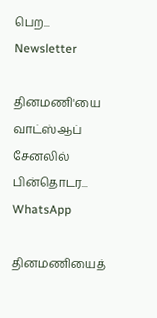பெற... Newsletter

தினமணி'யை வாட்ஸ்ஆப் சேனலில் பின்தொடர... WhatsApp

தினமணியைத்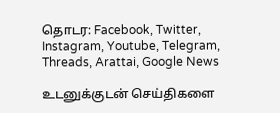தொடர: Facebook, Twitter, Instagram, Youtube, Telegram, Threads, Arattai, Google News

உடனுக்குடன் செய்திகளை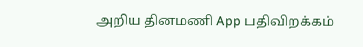அறிய தினமணி App பதிவிறக்கம்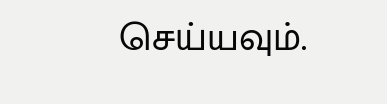செய்யவும்.